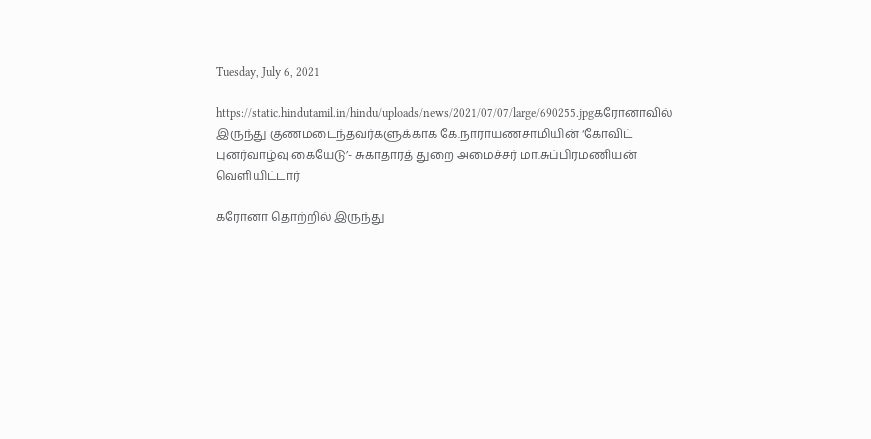Tuesday, July 6, 2021

https://static.hindutamil.in/hindu/uploads/news/2021/07/07/large/690255.jpgகரோனாவில் இருந்து குணமடைந்தவர்களுக்காக கே.நாராயணசாமியின் ‘கோவிட் புனர்வாழ்வு கையேடு’- சுகாதாரத் துறை அமைச்சர் மா.சுப்பிரமணியன் வெளியிட்டார்

கரோனா தொற்றில் இருந்து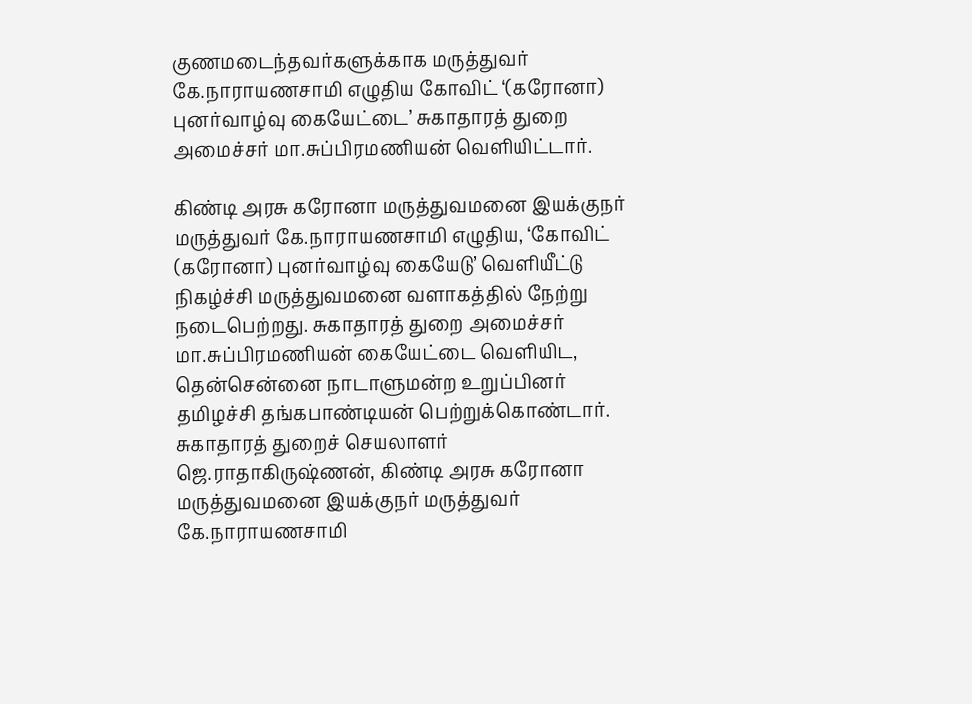குணமடைந்தவர்களுக்காக மருத்துவர் கே.நாராயணசாமி எழுதிய கோவிட் ‘(கரோனா) புனர்வாழ்வு கையேட்டை’ சுகாதாரத் துறை அமைச்சர் மா.சுப்பிரமணியன் வெளியிட்டார்.

கிண்டி அரசு கரோனா மருத்துவமனை இயக்குநர் மருத்துவர் கே.நாராயணசாமி எழுதிய, ‘கோவிட் (கரோனா) புனர்வாழ்வு கையேடு’ வெளியீட்டு நிகழ்ச்சி மருத்துவமனை வளாகத்தில் நேற்று நடைபெற்றது. சுகாதாரத் துறை அமைச்சர் மா.சுப்பிரமணியன் கையேட்டை வெளியிட, தென்சென்னை நாடாளுமன்ற உறுப்பினர் தமிழச்சி தங்கபாண்டியன் பெற்றுக்கொண்டார். சுகாதாரத் துறைச் செயலாளர் ஜெ.ராதாகிருஷ்ணன், கிண்டி அரசு கரோனா மருத்துவமனை இயக்குநர் மருத்துவர் கே.நாராயணசாமி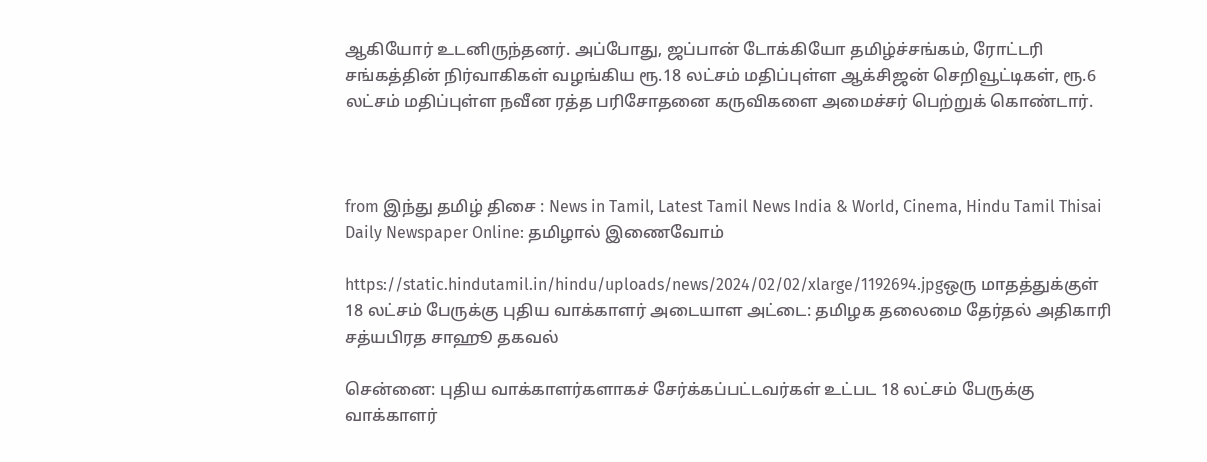ஆகியோர் உடனிருந்தனர். அப்போது, ஜப்பான் டோக்கியோ தமிழ்ச்சங்கம், ரோட்டரி சங்கத்தின் நிர்வாகிகள் வழங்கிய ரூ.18 லட்சம் மதிப்புள்ள ஆக்சிஜன் செறிவூட்டிகள், ரூ.6 லட்சம் மதிப்புள்ள நவீன ரத்த பரிசோதனை கருவிகளை அமைச்சர் பெற்றுக் கொண்டார்.



from இந்து தமிழ் திசை : News in Tamil, Latest Tamil News India & World, Cinema, Hindu Tamil Thisai Daily Newspaper Online: தமிழால் இணைவோம்

https://static.hindutamil.in/hindu/uploads/news/2024/02/02/xlarge/1192694.jpgஒரு மாதத்துக்குள் 18 லட்சம் பேருக்கு புதிய வாக்காளர் அடையாள அட்டை: தமிழக தலைமை தேர்தல் அதிகாரி சத்யபிரத சாஹூ தகவல்

சென்னை: புதிய வாக்காளர்களாகச் சேர்க்கப்பட்டவர்கள் உட்பட 18 லட்சம் பேருக்கு வாக்காளர்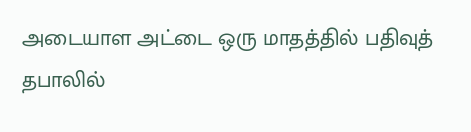அடையாள அட்டை ஒரு மாதத்தில் பதிவுத் தபாலில்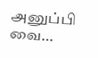அனுப்பி வை...